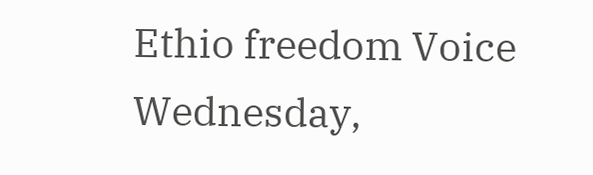Ethio freedom Voice
Wednesday,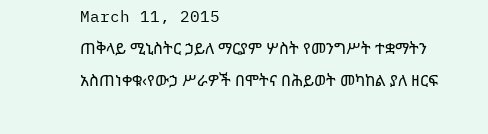March 11, 2015
ጠቅላይ ሚኒስትር ኃይለ ማርያም ሦስት የመንግሥት ተቋማትን አስጠነቀቁ‹የውኃ ሥራዎች በሞትና በሕይወት መካከል ያለ ዘርፍ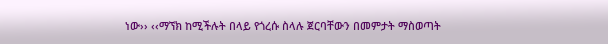ነው›› ‹‹ማኘክ ከሚችሉት በላይ የጎረሱ ስላሉ ጀርባቸውን በመምታት ማስወጣት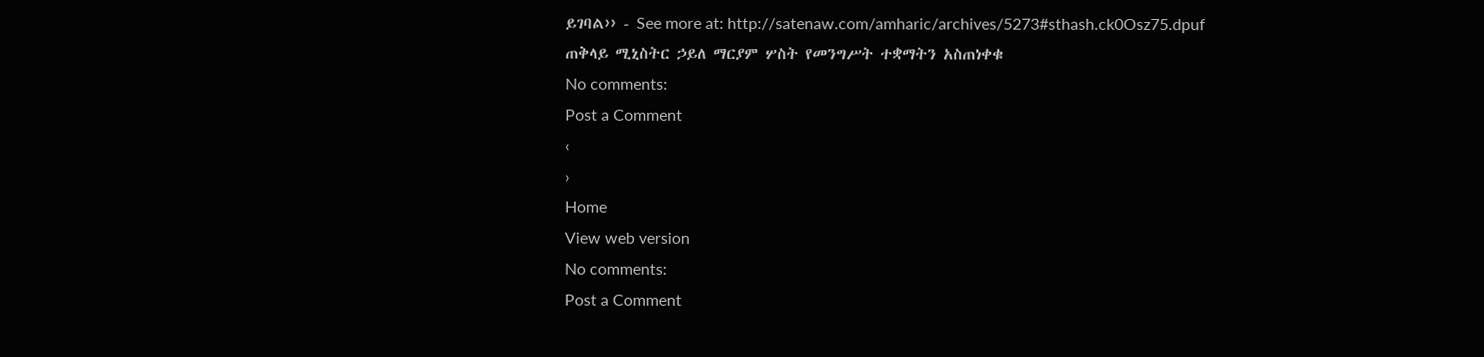ይገባል›› - See more at: http://satenaw.com/amharic/archives/5273#sthash.ck0Osz75.dpuf
ጠቅላይ ሚኒስትር ኃይለ ማርያም ሦስት የመንግሥት ተቋማትን አስጠነቀቁ
No comments:
Post a Comment
‹
›
Home
View web version
No comments:
Post a Comment